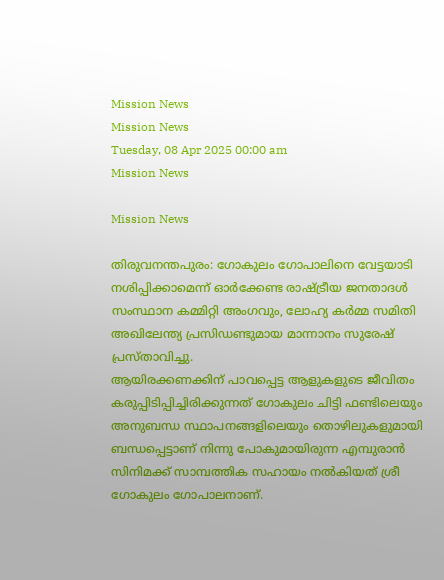Mission News
Mission News
Tuesday, 08 Apr 2025 00:00 am
Mission News

Mission News

തിരുവനന്തപുരം: ഗോകുലം ഗോപാലിനെ വേട്ടയാടി നശിപ്പിക്കാമെന്ന് ഓർക്കേണ്ട രാഷ്ട്രീയ ജനതാദൾ സംസ്ഥാന കമ്മിറ്റി അംഗവും, ലോഹ്യ കർമ്മ സമിതി അഖിലേന്ത്യ പ്രസിഡണ്ടുമായ മാന്നാനം സുരേഷ് പ്രസ്താവിച്ചു.
ആയിരക്കണക്കിന് പാവപ്പെട്ട ആളുകളുടെ ജീവിതം കരുപ്പിടിപ്പിച്ചിരിക്കുന്നത് ഗോകുലം ചിട്ടി ഫണ്ടിലെയും അനുബന്ധ സ്ഥാപനങ്ങളിലെയും തൊഴിലുകളുമായി ബന്ധപ്പെട്ടാണ് നിന്നു പോകുമായിരുന്ന എമ്പുരാൻ സിനിമക്ക് സാമ്പത്തിക സഹായം നൽകിയത് ശ്രീ ഗോകുലം ഗോപാലനാണ്.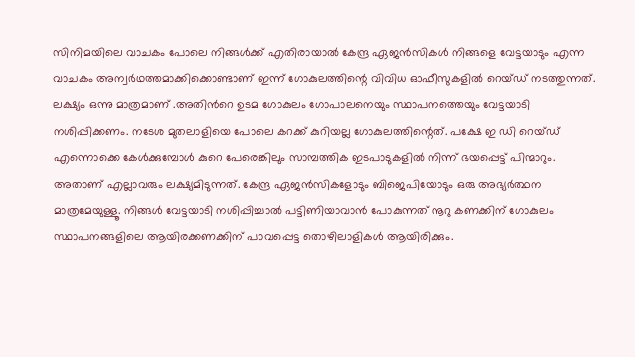സിനിമയിലെ വാചകം പോലെ നിങ്ങൾക്ക്‌ എതിരായാൽ കേന്ദ്ര ഏജൻസികൾ നിങ്ങളെ വേട്ടയാടും എന്ന വാചകം അന്വർഥത്തമാക്കിക്കൊണ്ടാണ് ഇന്ന് ഗോകുലത്തിന്റെ വിവിധ ഓഫീസുകളിൽ റെയ്ഡ് നടത്തുന്നത്. ലക്ഷ്യം ഒന്നു മാത്രമാണ് .അതിൻറെ ഉടമ ഗോകുലം ഗോപാലനെയും സ്ഥാപനത്തെയും വേട്ടയാടി നശിപ്പിക്കണം. നടേശ മുതലാളിയെ പോലെ കറക്ക് കുറിയല്ല ഗോകുലത്തിന്റെത്. പക്ഷേ ഇ ഡി റെയ്ഡ് എന്നൊക്കെ കേൾക്കുമ്പോൾ കുറെ പേരെങ്കിലും സാമ്പത്തിക ഇടപാടുകളിൽ നിന്ന് ഭയപ്പെട്ട് പിന്മാറും. അതാണ് എല്ലാവരും ലക്ഷ്യമിടുന്നത്. കേന്ദ്ര ഏജൻസികളോടും ബിജെപിയോടും ഒരു അഭ്യർത്ഥന മാത്രമേയുള്ളൂ. നിങ്ങൾ വേട്ടയാടി നശിപ്പിച്ചാൽ പട്ടിണിയാവാൻ പോകുന്നത് നൂറു കണക്കിന് ഗോകുലം സ്ഥാപനങ്ങളിലെ ആയിരക്കണക്കിന് പാവപ്പെട്ട തൊഴിലാളികൾ ആയിരിക്കും.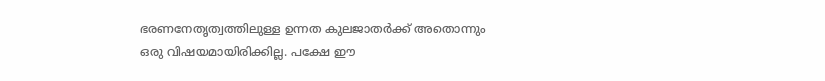ഭരണനേതൃത്വത്തിലുള്ള ഉന്നത കുലജാതർക്ക് അതൊന്നും ഒരു വിഷയമായിരിക്കില്ല. പക്ഷേ ഈ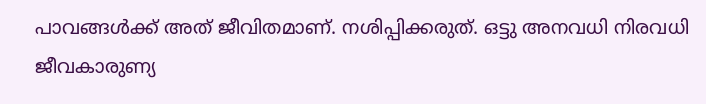പാവങ്ങൾക്ക് അത് ജീവിതമാണ്. നശിപ്പിക്കരുത്. ഒട്ടു അനവധി നിരവധി ജീവകാരുണ്യ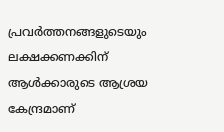പ്രവർത്തനങ്ങളുടെയും ലക്ഷക്കണക്കിന് ആൾക്കാരുടെ ആശ്രയ കേന്ദ്രമാണ്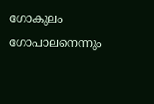ഗോകുലം ഗോപാലനെന്നും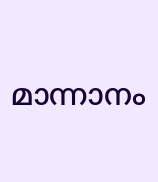മാന്നാനം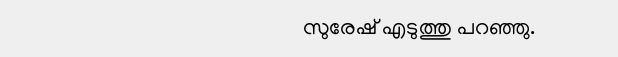സുരേഷ് എടുത്തു പറഞ്ഞു.